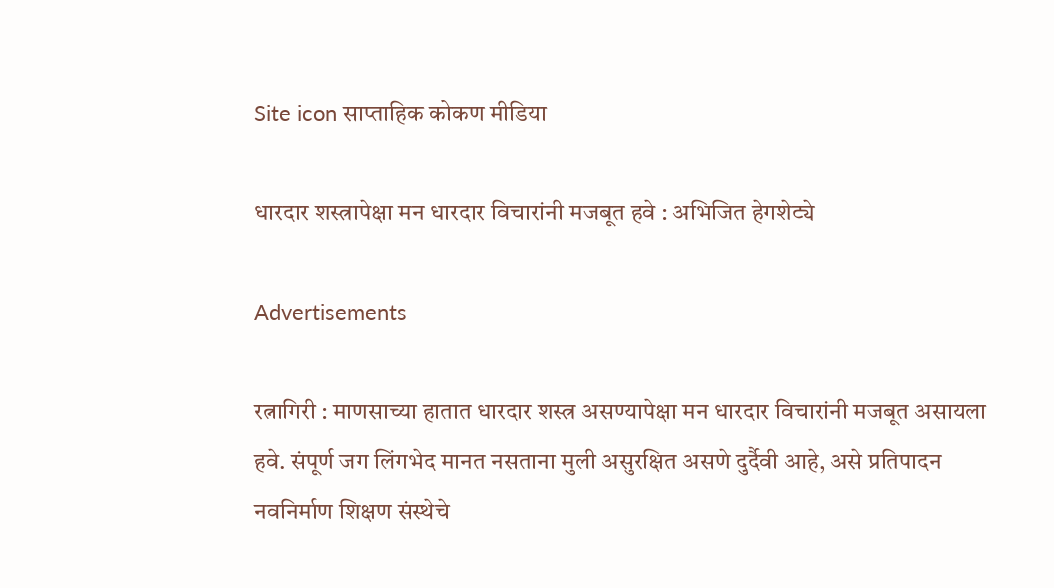Site icon साप्ताहिक कोकण मीडिया

धारदार शस्त्रापेक्षा मन धारदार विचारांनी मजबूत हवे : अभिजित हेगशेट्ये

Advertisements

रत्नागिरी : माणसाच्या हातात धारदार शस्त्र असण्यापेक्षा मन धारदार विचारांनी मजबूत असायला हवे. संपूर्ण जग लिंगभेद मानत नसताना मुली असुरक्षित असणे दुर्दैवी आहे, असे प्रतिपादन नवनिर्माण शिक्षण संस्थेचे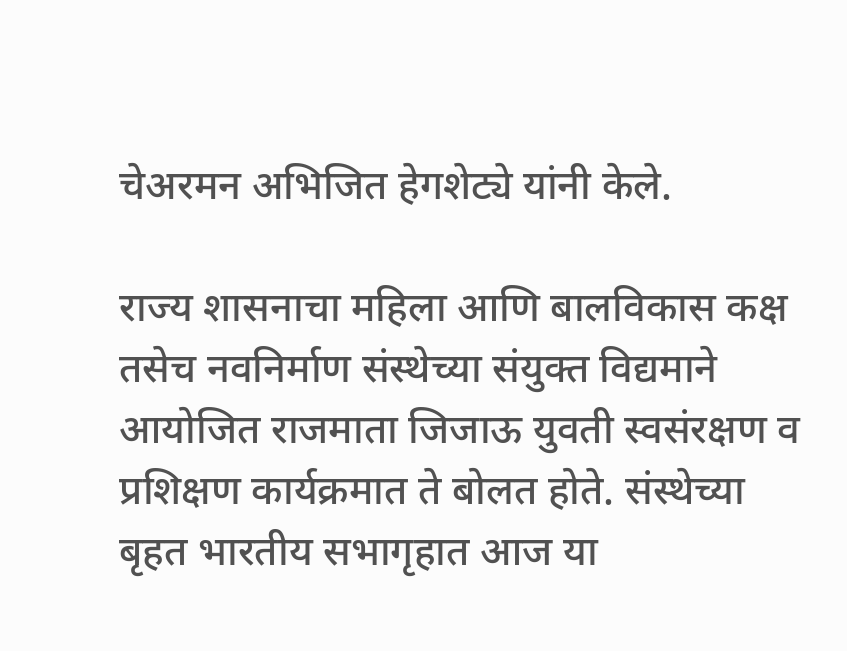चेअरमन अभिजित हेगशेट्ये यांनी केले.

राज्य शासनाचा महिला आणि बालविकास कक्ष तसेच नवनिर्माण संस्थेच्या संयुक्त विद्यमाने आयोजित राजमाता जिजाऊ युवती स्वसंरक्षण व प्रशिक्षण कार्यक्रमात ते बोलत होते. संस्थेच्या बृहत भारतीय सभागृहात आज या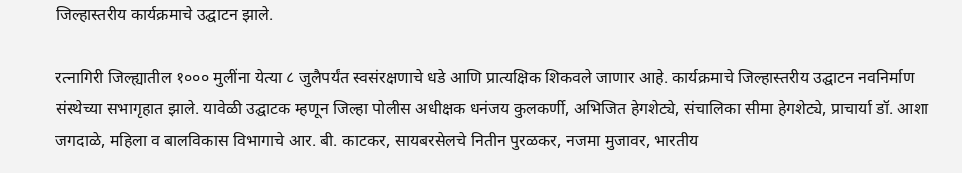जिल्हास्तरीय कार्यक्रमाचे उद्घाटन झाले.

रत्नागिरी जिल्ह्यातील १००० मुलींना येत्या ८ जुलैपर्यंत स्वसंरक्षणाचे धडे आणि प्रात्यक्षिक शिकवले जाणार आहे. कार्यक्रमाचे जिल्हास्तरीय उद्घाटन नवनिर्माण संस्थेच्या सभागृहात झाले. यावेळी उद्घाटक म्हणून जिल्हा पोलीस अधीक्षक धनंजय कुलकर्णी, अभिजित हेगशेट्ये, संचालिका सीमा हेगशेट्ये, प्राचार्या डॉ. आशा जगदाळे, महिला व बालविकास विभागाचे आर. बी. काटकर, सायबरसेलचे नितीन पुरळकर, नजमा मुजावर, भारतीय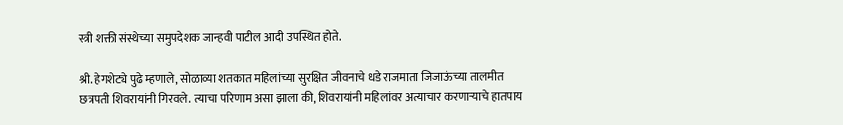स्त्री शक्ती संस्थेच्या समुपदेशक जान्हवी पाटील आदी उपस्थित होते.

श्री. हेगशेट्ये पुढे म्हणाले, सोळाव्या शतकात महिलांच्या सुरक्षित जीवनाचे धडे राजमाता जिजाऊंच्या तालमीत छत्रपती शिवरायांनी गिरवले. त्याचा परिणाम असा झाला की, शिवरायांनी महिलांवर अत्याचार करणाऱ्याचे हातपाय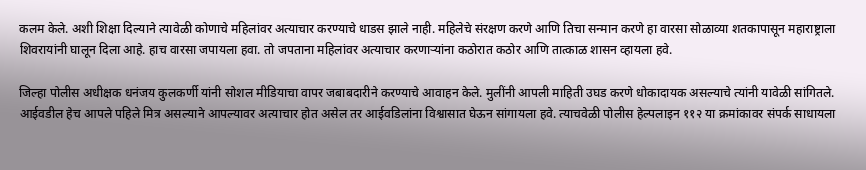कलम केले. अशी शिक्षा दिल्याने त्यावेळी कोणाचे महिलांवर अत्याचार करण्याचे धाडस झाले नाही. महिलेचे संरक्षण करणे आणि तिचा सन्मान करणे हा वारसा सोळाव्या शतकापासून महाराष्ट्राला शिवरायांनी घालून दिला आहे. हाच वारसा जपायला हवा. तो जपताना महिलांवर अत्याचार करणाऱ्यांना कठोरात कठोर आणि तात्काळ शासन व्हायला हवे.

जिल्हा पोलीस अधीक्षक धनंजय कुलकर्णी यांनी सोशल मीडियाचा वापर जबाबदारीने करण्याचे आवाहन केले. मुलींनी आपली माहिती उघड करणे धोकादायक असल्याचे त्यांनी यावेळी सांगितले. आईवडील हेच आपले पहिले मित्र असल्याने आपल्यावर अत्याचार होत असेल तर आईवडिलांना विश्वासात घेऊन सांगायला हवे. त्याचवेळी पोलीस हेल्पलाइन ११२ या क्रमांकावर संपर्क साधायला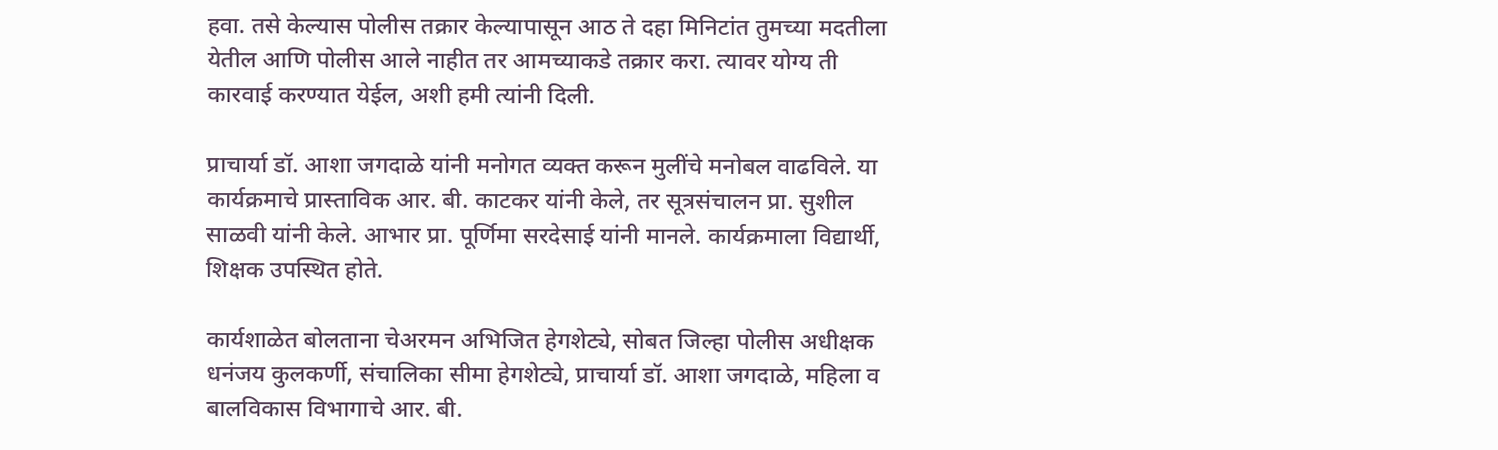हवा. तसे केल्यास पोलीस तक्रार केल्यापासून आठ ते दहा मिनिटांत तुमच्या मदतीला येतील आणि पोलीस आले नाहीत तर आमच्याकडे तक्रार करा. त्यावर योग्य ती कारवाई करण्यात येईल, अशी हमी त्यांनी दिली.

प्राचार्या डॉ. आशा जगदाळे यांनी मनोगत व्यक्त करून मुलींचे मनोबल वाढविले. या कार्यक्रमाचे प्रास्ताविक आर. बी. काटकर यांनी केले, तर सूत्रसंचालन प्रा. सुशील साळवी यांनी केले. आभार प्रा. पूर्णिमा सरदेसाई यांनी मानले. कार्यक्रमाला विद्यार्थी, शिक्षक उपस्थित होते.

कार्यशाळेत बोलताना चेअरमन अभिजित हेगशेट्ये, सोबत जिल्हा पोलीस अधीक्षक धनंजय कुलकर्णी, संचालिका सीमा हेगशेट्ये, प्राचार्या डॉ. आशा जगदाळे, महिला व बालविकास विभागाचे आर. बी.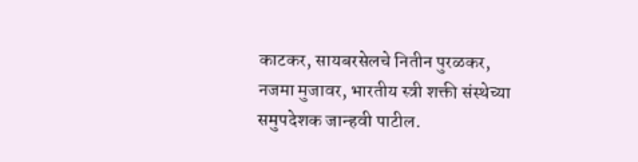काटकर, सायबरसेलचे नितीन पुरळकर, नजमा मुजावर, भारतीय स्त्री शक्ती संस्थेच्या समुपदेशक जान्हवी पाटील.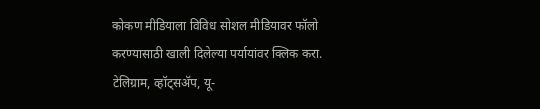कोकण मीडियाला विविध सोशल मीडियावर फॉलो करण्यासाठी खाली दिलेल्या पर्यायांवर क्लिक करा.
टेलिग्राम, व्हॉट्सॲप, यू-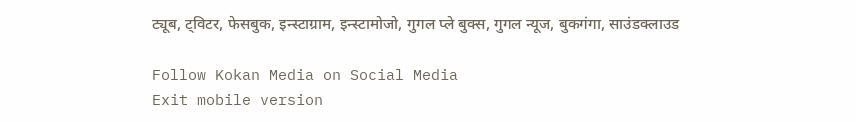ट्यूब, ट्विटर, फेसबुक, इन्स्टाग्राम, इन्स्टामोजो, गुगल प्ले बुक्स, गुगल न्यूज, बुकगंगा, साउंडक्लाउड

Follow Kokan Media on Social Media
Exit mobile version